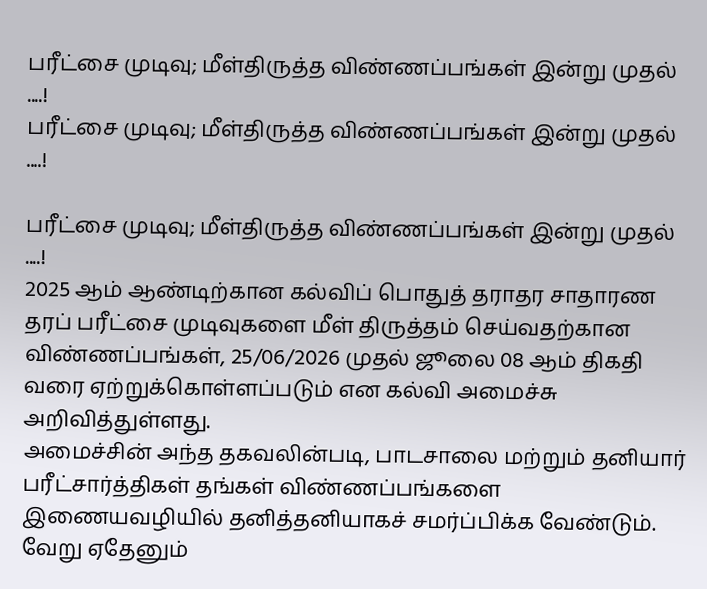பரீட்சை முடிவு; மீள்திருத்த விண்ணப்பங்கள் இன்று முதல் ....!
பரீட்சை முடிவு; மீள்திருத்த விண்ணப்பங்கள் இன்று முதல் ....!

பரீட்சை முடிவு; மீள்திருத்த விண்ணப்பங்கள் இன்று முதல் ....!
2025 ஆம் ஆண்டிற்கான கல்விப் பொதுத் தராதர சாதாரண தரப் பரீட்சை முடிவுகளை மீள் திருத்தம் செய்வதற்கான விண்ணப்பங்கள், 25/06/2026 முதல் ஜூலை 08 ஆம் திகதி வரை ஏற்றுக்கொள்ளப்படும் என கல்வி அமைச்சு அறிவித்துள்ளது.
அமைச்சின் அந்த தகவலின்படி, பாடசாலை மற்றும் தனியார் பரீட்சார்த்திகள் தங்கள் விண்ணப்பங்களை இணையவழியில் தனித்தனியாகச் சமர்ப்பிக்க வேண்டும்.
வேறு ஏதேனும்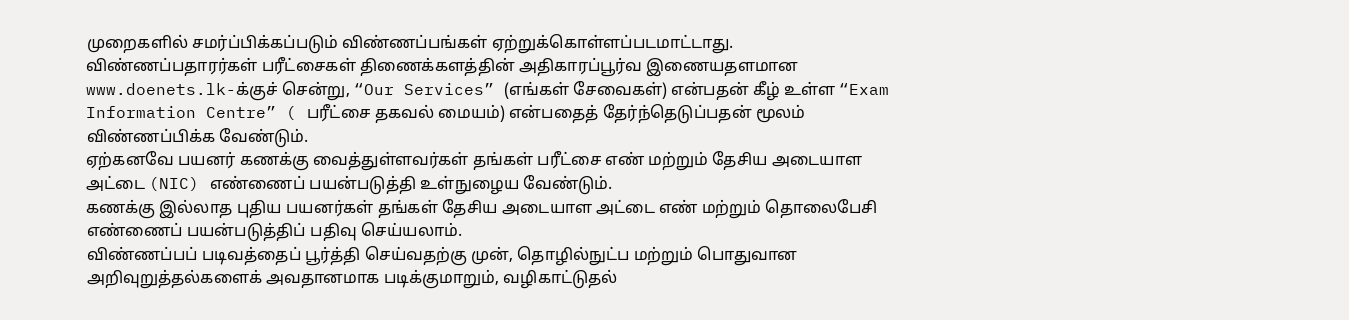முறைகளில் சமர்ப்பிக்கப்படும் விண்ணப்பங்கள் ஏற்றுக்கொள்ளப்படமாட்டாது.
விண்ணப்பதாரர்கள் பரீட்சைகள் திணைக்களத்தின் அதிகாரப்பூர்வ இணையதளமான www.doenets.lk-க்குச் சென்று, “Our Services” (எங்கள் சேவைகள்) என்பதன் கீழ் உள்ள “Exam Information Centre” ( பரீட்சை தகவல் மையம்) என்பதைத் தேர்ந்தெடுப்பதன் மூலம் விண்ணப்பிக்க வேண்டும்.
ஏற்கனவே பயனர் கணக்கு வைத்துள்ளவர்கள் தங்கள் பரீட்சை எண் மற்றும் தேசிய அடையாள அட்டை (NIC) எண்ணைப் பயன்படுத்தி உள்நுழைய வேண்டும்.
கணக்கு இல்லாத புதிய பயனர்கள் தங்கள் தேசிய அடையாள அட்டை எண் மற்றும் தொலைபேசி எண்ணைப் பயன்படுத்திப் பதிவு செய்யலாம்.
விண்ணப்பப் படிவத்தைப் பூர்த்தி செய்வதற்கு முன், தொழில்நுட்ப மற்றும் பொதுவான அறிவுறுத்தல்களைக் அவதானமாக படிக்குமாறும், வழிகாட்டுதல்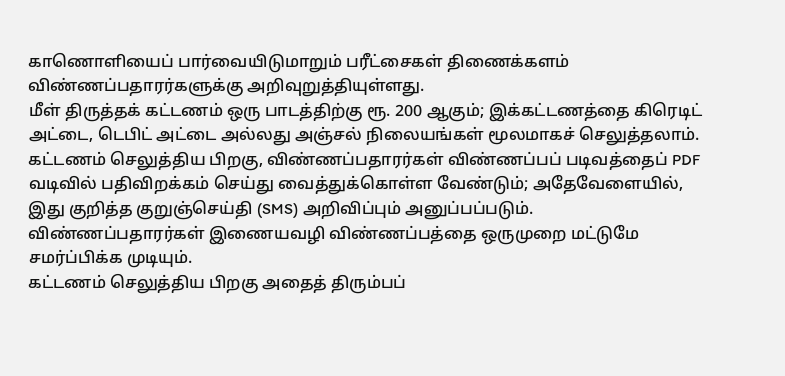காணொளியைப் பார்வையிடுமாறும் பரீட்சைகள் திணைக்களம் விண்ணப்பதாரர்களுக்கு அறிவுறுத்தியுள்ளது.
மீள் திருத்தக் கட்டணம் ஒரு பாடத்திற்கு ரூ. 200 ஆகும்; இக்கட்டணத்தை கிரெடிட் அட்டை, டெபிட் அட்டை அல்லது அஞ்சல் நிலையங்கள் மூலமாகச் செலுத்தலாம்.
கட்டணம் செலுத்திய பிறகு, விண்ணப்பதாரர்கள் விண்ணப்பப் படிவத்தைப் PDF வடிவில் பதிவிறக்கம் செய்து வைத்துக்கொள்ள வேண்டும்; அதேவேளையில், இது குறித்த குறுஞ்செய்தி (SMS) அறிவிப்பும் அனுப்பப்படும்.
விண்ணப்பதாரர்கள் இணையவழி விண்ணப்பத்தை ஒருமுறை மட்டுமே சமர்ப்பிக்க முடியும்.
கட்டணம் செலுத்திய பிறகு அதைத் திரும்பப்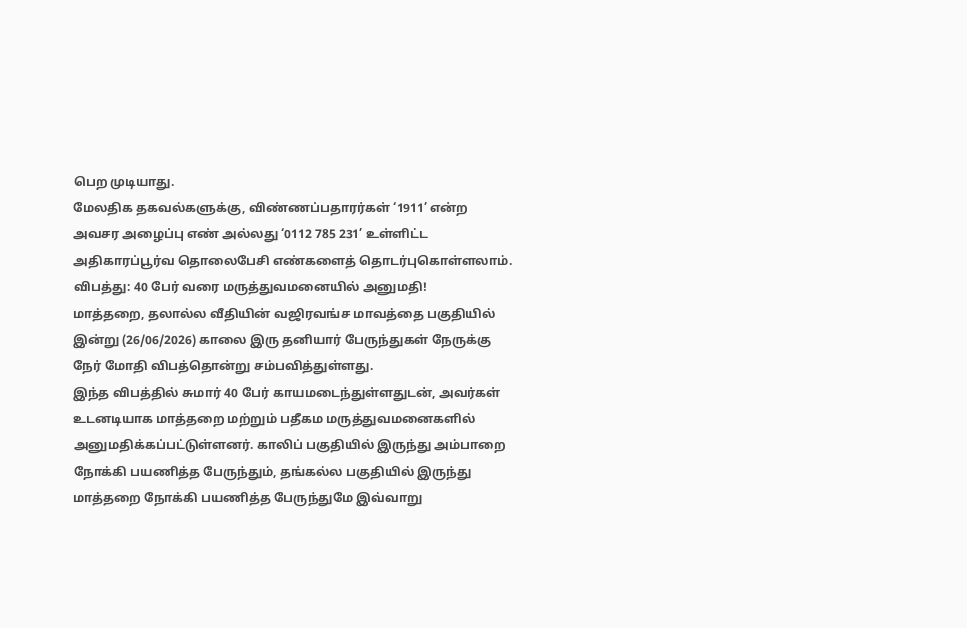பெற முடியாது.
மேலதிக தகவல்களுக்கு, விண்ணப்பதாரர்கள் ‘1911’ என்ற அவசர அழைப்பு எண் அல்லது ‘0112 785 231’ உள்ளிட்ட அதிகாரப்பூர்வ தொலைபேசி எண்களைத் தொடர்புகொள்ளலாம்.
விபத்து: 40 பேர் வரை மருத்துவமனையில் அனுமதி!
மாத்தறை, தலால்ல வீதியின் வஜிரவங்ச மாவத்தை பகுதியில் இன்று (26/06/2026) காலை இரு தனியார் பேருந்துகள் நேருக்கு நேர் மோதி விபத்தொன்று சம்பவித்துள்ளது.
இந்த விபத்தில் சுமார் 40 பேர் காயமடைந்துள்ளதுடன், அவர்கள் உடனடியாக மாத்தறை மற்றும் பதீகம மருத்துவமனைகளில் அனுமதிக்கப்பட்டுள்ளனர். காலிப் பகுதியில் இருந்து அம்பாறை நோக்கி பயணித்த பேருந்தும், தங்கல்ல பகுதியில் இருந்து மாத்தறை நோக்கி பயணித்த பேருந்துமே இவ்வாறு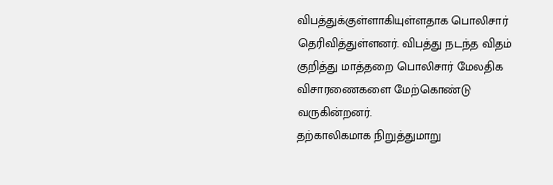விபத்துக்குள்ளாகியுள்ளதாக பொலிசார் தெரிவித்துள்ளனர். விபத்து நடந்த விதம் குறித்து மாத்தறை பொலிசார் மேலதிக விசாரணைகளை மேற்கொண்டு வருகின்றனர்.
தற்காலிகமாக நிறுத்துமாறு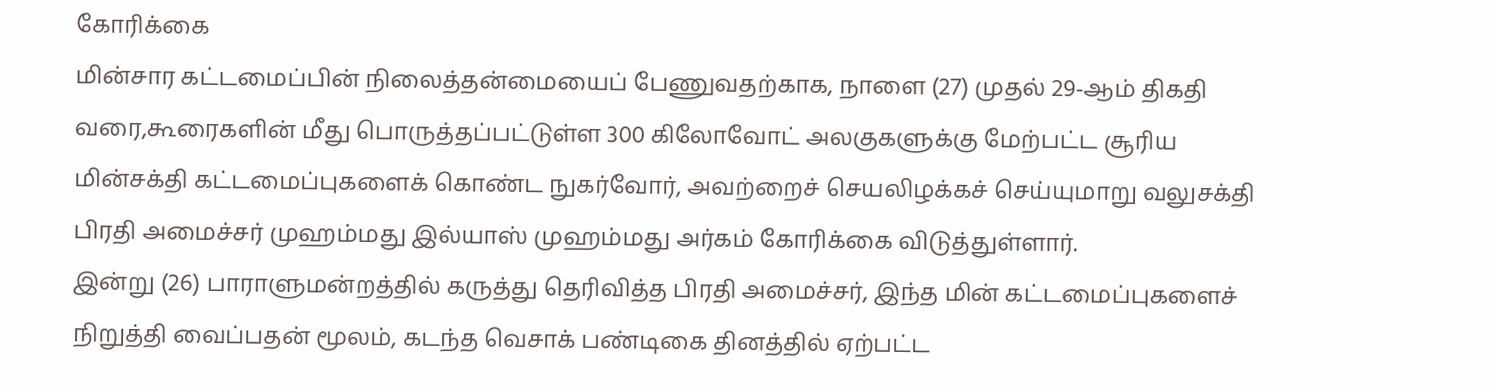கோரிக்கை
மின்சார கட்டமைப்பின் நிலைத்தன்மையைப் பேணுவதற்காக, நாளை (27) முதல் 29-ஆம் திகதி வரை,கூரைகளின் மீது பொருத்தப்பட்டுள்ள 300 கிலோவோட் அலகுகளுக்கு மேற்பட்ட சூரிய மின்சக்தி கட்டமைப்புகளைக் கொண்ட நுகர்வோர், அவற்றைச் செயலிழக்கச் செய்யுமாறு வலுசக்தி பிரதி அமைச்சர் முஹம்மது இல்யாஸ் முஹம்மது அர்கம் கோரிக்கை விடுத்துள்ளார்.
இன்று (26) பாராளுமன்றத்தில் கருத்து தெரிவித்த பிரதி அமைச்சர், இந்த மின் கட்டமைப்புகளைச் நிறுத்தி வைப்பதன் மூலம், கடந்த வெசாக் பண்டிகை தினத்தில் ஏற்பட்ட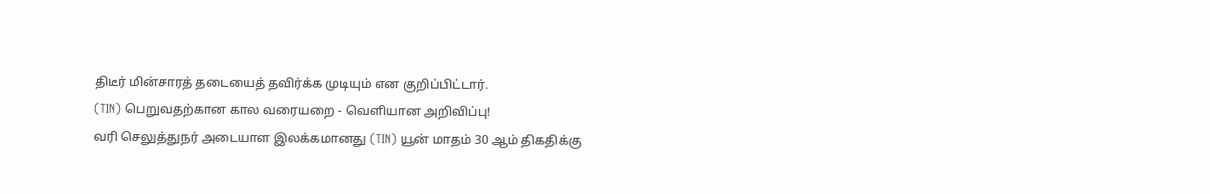திடீர் மின்சாரத் தடையைத் தவிர்க்க முடியும் என குறிப்பிட்டார்.
(TIN) பெறுவதற்கான கால வரையறை - வெளியான அறிவிப்பு!
வரி செலுத்துநர் அடையாள இலக்கமானது (TIN) யூன் மாதம் 30 ஆம் திகதிக்கு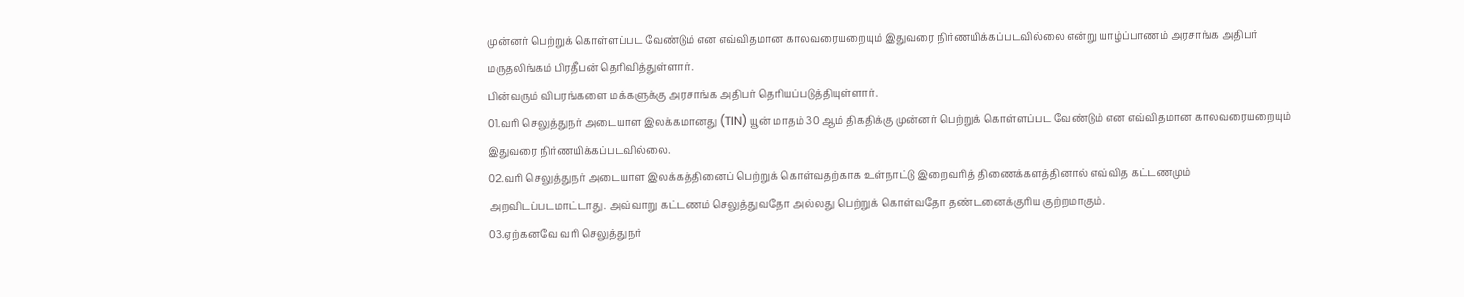முன்னர் பெற்றுக் கொள்ளப்பட வேண்டும் என எவ்விதமான காலவரையறையும் இதுவரை நிர்ணயிக்கப்படவில்லை என்று யாழ்ப்பாணம் அரசாங்க அதிபர் மருதலிங்கம் பிரதீபன் தெரிவித்துள்ளார்.
பின்வரும் விபரங்களை மக்களுக்கு அரசாங்க அதிபர் தெரியப்படுத்தியுள்ளார்.
01.வரி செலுத்துநர் அடையாள இலக்கமானது (TIN) யூன் மாதம் 30 ஆம் திகதிக்கு முன்னர் பெற்றுக் கொள்ளப்பட வேண்டும் என எவ்விதமான காலவரையறையும் இதுவரை நிர்ணயிக்கப்படவில்லை.
02.வரி செலுத்துநர் அடையாள இலக்கத்தினைப் பெற்றுக் கொள்வதற்காக உள்நாட்டு இறைவரித் திணைக்களத்தினால் எவ்வித கட்டணமும் அறவிடப்படமாட்டாது. அவ்வாறு கட்டணம் செலுத்துவதோ அல்லது பெற்றுக் கொள்வதோ தண்டனைக்குரிய குற்றமாகும்.
03.ஏற்கனவே வரி செலுத்துநர்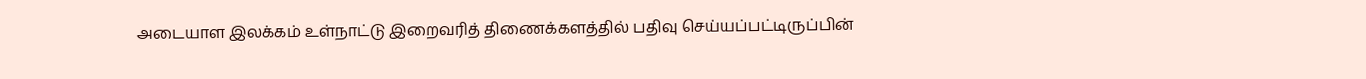அடையாள இலக்கம் உள்நாட்டு இறைவரித் திணைக்களத்தில் பதிவு செய்யப்பட்டிருப்பின்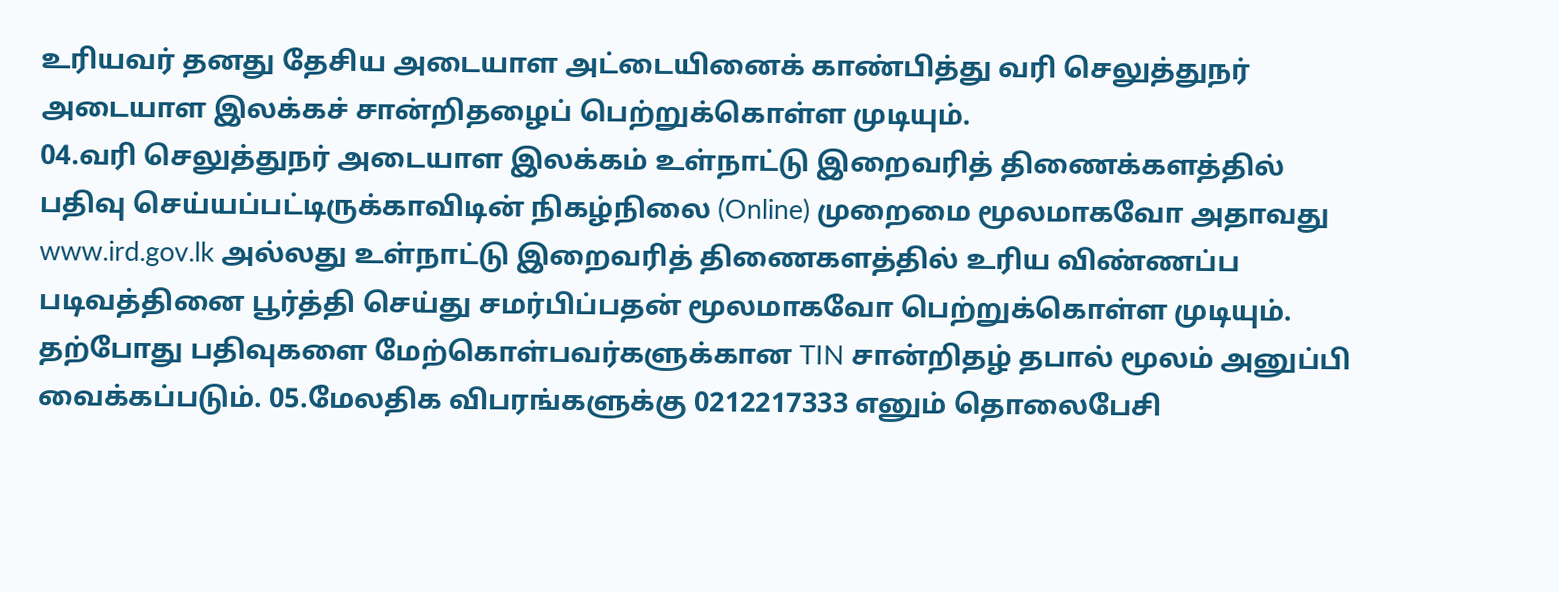உரியவர் தனது தேசிய அடையாள அட்டையினைக் காண்பித்து வரி செலுத்துநர் அடையாள இலக்கச் சான்றிதழைப் பெற்றுக்கொள்ள முடியும்.
04.வரி செலுத்துநர் அடையாள இலக்கம் உள்நாட்டு இறைவரித் திணைக்களத்தில் பதிவு செய்யப்பட்டிருக்காவிடின் நிகழ்நிலை (Online) முறைமை மூலமாகவோ அதாவது www.ird.gov.lk அல்லது உள்நாட்டு இறைவரித் திணைகளத்தில் உரிய விண்ணப்ப படிவத்தினை பூர்த்தி செய்து சமர்பிப்பதன் மூலமாகவோ பெற்றுக்கொள்ள முடியும்.
தற்போது பதிவுகளை மேற்கொள்பவர்களுக்கான TIN சான்றிதழ் தபால் மூலம் அனுப்பி வைக்கப்படும். 05.மேலதிக விபரங்களுக்கு 0212217333 எனும் தொலைபேசி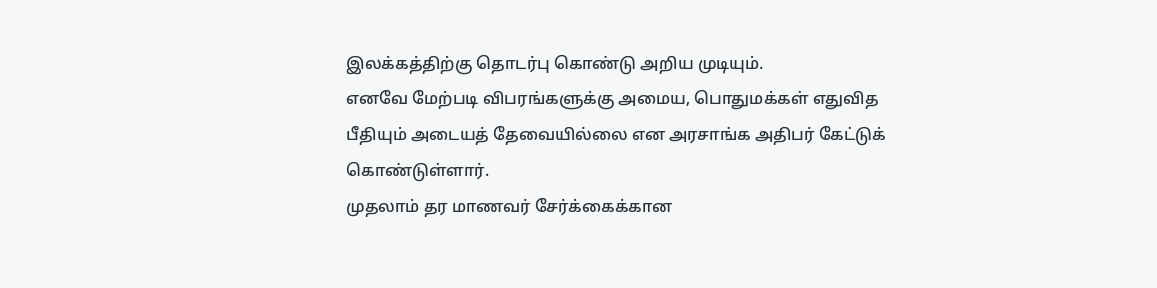இலக்கத்திற்கு தொடர்பு கொண்டு அறிய முடியும்.
எனவே மேற்படி விபரங்களுக்கு அமைய, பொதுமக்கள் எதுவித பீதியும் அடையத் தேவையில்லை என அரசாங்க அதிபர் கேட்டுக் கொண்டுள்ளார்.
முதலாம் தர மாணவர் சேர்க்கைக்கான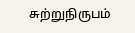சுற்றுநிருபம்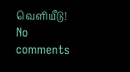வெளியீடு!
No comments